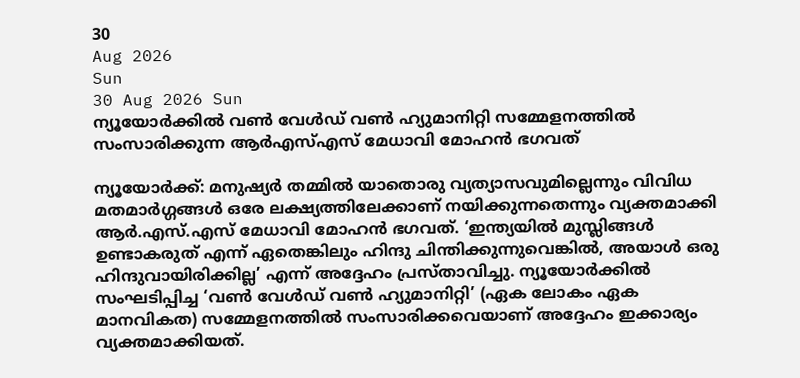30
Aug 2026
Sun
30 Aug 2026 Sun
ന്യൂയോർക്കിൽ വൺ വേൾഡ് വൺ ഹ്യുമാനിറ്റി സമ്മേളനത്തിൽ സംസാരിക്കുന്ന ആർഎസ്എസ് മേധാവി മോഹൻ ഭഗവത്

ന്യൂയോര്‍ക്ക്: മനുഷ്യര്‍ തമ്മില്‍ യാതൊരു വ്യത്യാസവുമില്ലെന്നും വിവിധ മതമാര്‍ഗ്ഗങ്ങള്‍ ഒരേ ലക്ഷ്യത്തിലേക്കാണ് നയിക്കുന്നതെന്നും വ്യക്തമാക്കി ആര്‍.എസ്.എസ് മേധാവി മോഹന്‍ ഭഗവത്. ‘ഇന്ത്യയില്‍ മുസ്ലിങ്ങള്‍ ഉണ്ടാകരുത് എന്ന് ഏതെങ്കിലും ഹിന്ദു ചിന്തിക്കുന്നുവെങ്കില്‍, അയാള്‍ ഒരു ഹിന്ദുവായിരിക്കില്ല’ എന്ന് അദ്ദേഹം പ്രസ്താവിച്ചു. ന്യൂയോര്‍ക്കില്‍ സംഘടിപ്പിച്ച ‘വണ്‍ വേള്‍ഡ് വണ്‍ ഹ്യുമാനിറ്റി’ (ഏക ലോകം ഏക മാനവികത) സമ്മേളനത്തില്‍ സംസാരിക്കവെയാണ് അദ്ദേഹം ഇക്കാര്യം വ്യക്തമാക്കിയത്.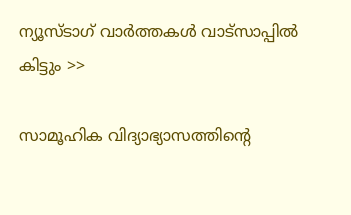ന്യൂസ്ടാഗ് വാര്‍ത്തകള്‍ വാട്‌സാപ്പില്‍ കിട്ടും >>

സാമൂഹിക വിദ്യാഭ്യാസത്തിന്റെ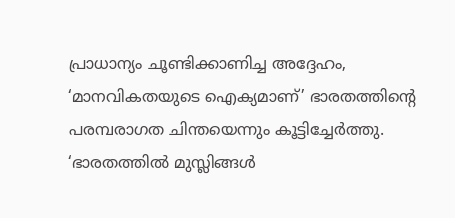പ്രാധാന്യം ചൂണ്ടിക്കാണിച്ച അദ്ദേഹം, ‘മാനവികതയുടെ ഐക്യമാണ്’ ഭാരതത്തിന്റെ പരമ്പരാഗത ചിന്തയെന്നും കൂട്ടിച്ചേര്‍ത്തു. ‘ഭാരതത്തില്‍ മുസ്ലിങ്ങള്‍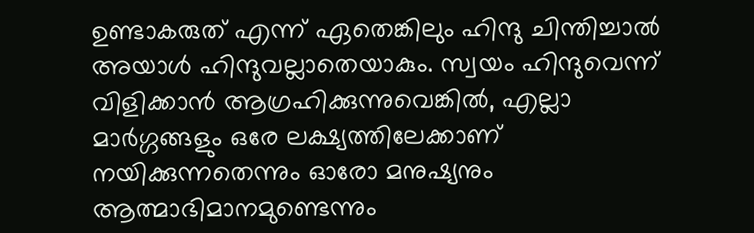ഉണ്ടാകരുത് എന്ന് ഏതെങ്കിലും ഹിന്ദു ചിന്തിച്ചാല്‍ അയാള്‍ ഹിന്ദുവല്ലാതെയാകും. സ്വയം ഹിന്ദുവെന്ന് വിളിക്കാന്‍ ആഗ്രഹിക്കുന്നുവെങ്കില്‍, എല്ലാ മാര്‍ഗ്ഗങ്ങളും ഒരേ ലക്ഷ്യത്തിലേക്കാണ് നയിക്കുന്നതെന്നും ഓരോ മനുഷ്യനും ആത്മാഭിമാനമുണ്ടെന്നും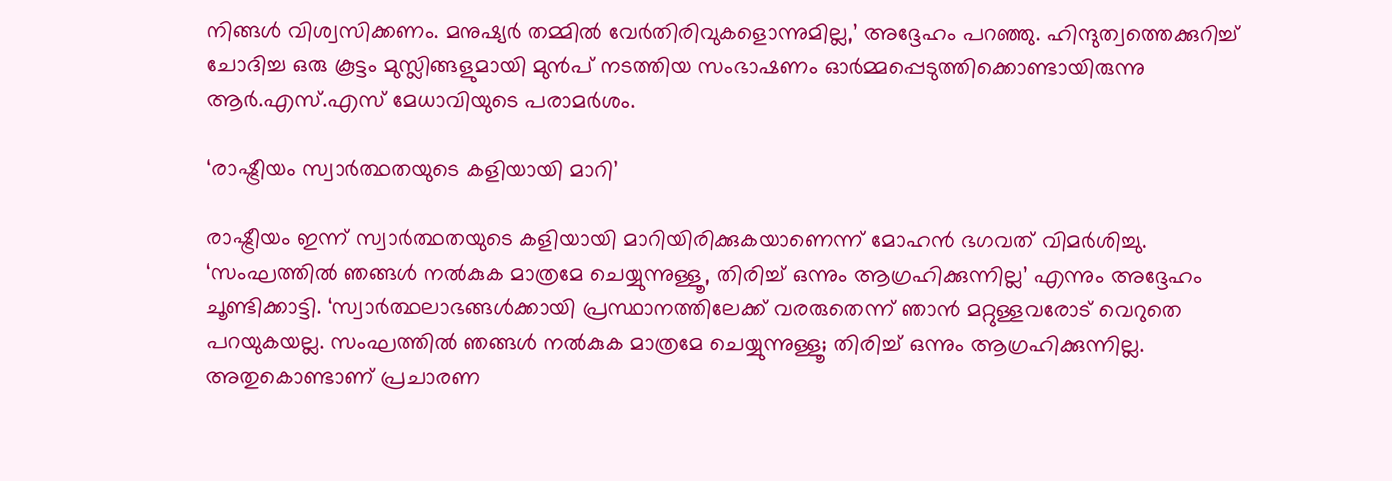നിങ്ങള്‍ വിശ്വസിക്കണം. മനുഷ്യര്‍ തമ്മില്‍ വേര്‍തിരിവുകളൊന്നുമില്ല,’ അദ്ദേഹം പറഞ്ഞു. ഹിന്ദുത്വത്തെക്കുറിച്ച് ചോദിച്ച ഒരു കൂട്ടം മുസ്ലിങ്ങളുമായി മുന്‍പ് നടത്തിയ സംഭാഷണം ഓര്‍മ്മപ്പെടുത്തിക്കൊണ്ടായിരുന്നു ആര്‍.എസ്.എസ് മേധാവിയുടെ പരാമര്‍ശം.

‘രാഷ്ട്രീയം സ്വാര്‍ത്ഥതയുടെ കളിയായി മാറി’

രാഷ്ട്രീയം ഇന്ന് സ്വാര്‍ത്ഥതയുടെ കളിയായി മാറിയിരിക്കുകയാണെന്ന് മോഹന്‍ ഭഗവത് വിമര്‍ശിച്ചു. ‘സംഘത്തില്‍ ഞങ്ങള്‍ നല്‍കുക മാത്രമേ ചെയ്യുന്നുള്ളൂ, തിരിച്ച് ഒന്നും ആഗ്രഹിക്കുന്നില്ല’ എന്നും അദ്ദേഹം ചൂണ്ടിക്കാട്ടി. ‘സ്വാര്‍ത്ഥലാഭങ്ങള്‍ക്കായി പ്രസ്ഥാനത്തിലേക്ക് വരരുതെന്ന് ഞാന്‍ മറ്റുള്ളവരോട് വെറുതെ പറയുകയല്ല. സംഘത്തില്‍ ഞങ്ങള്‍ നല്‍കുക മാത്രമേ ചെയ്യുന്നുള്ളൂ; തിരിച്ച് ഒന്നും ആഗ്രഹിക്കുന്നില്ല. അതുകൊണ്ടാണ് പ്രചാരണ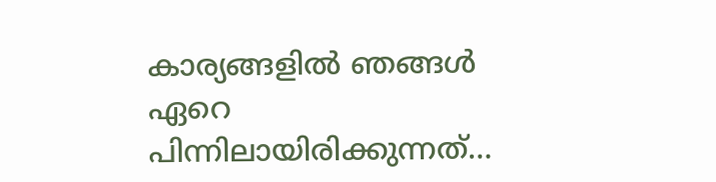കാര്യങ്ങളില്‍ ഞങ്ങള്‍ ഏറെ പിന്നിലായിരിക്കുന്നത്…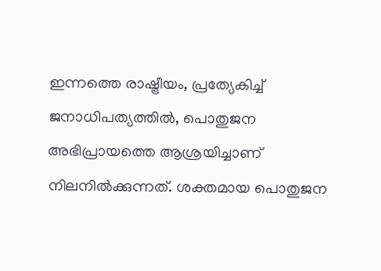ഇന്നത്തെ രാഷ്ട്രീയം, പ്രത്യേകിച്ച് ജനാധിപത്യത്തില്‍, പൊതുജന അഭിപ്രായത്തെ ആശ്രയിച്ചാണ് നിലനില്‍ക്കുന്നത്. ശക്തമായ പൊതുജന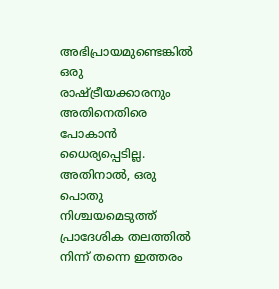അഭിപ്രായമുണ്ടെങ്കില്‍ ഒരു രാഷ്ട്രീയക്കാരനും അതിനെതിരെ പോകാന്‍ ധൈര്യപ്പെടില്ല. അതിനാല്‍, ഒരു പൊതു നിശ്ചയമെടുത്ത് പ്രാദേശിക തലത്തില്‍ നിന്ന് തന്നെ ഇത്തരം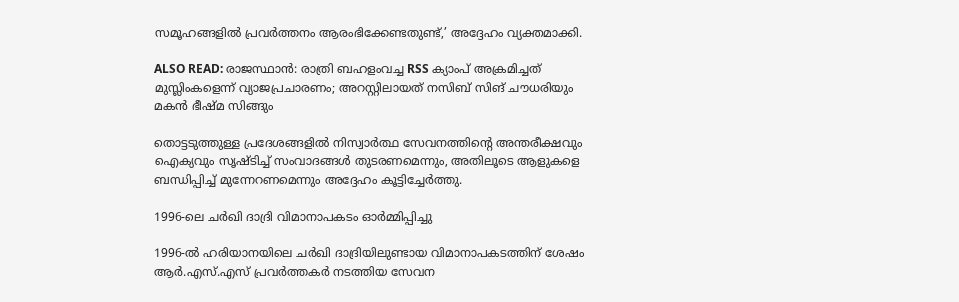സമൂഹങ്ങളില്‍ പ്രവര്‍ത്തനം ആരംഭിക്കേണ്ടതുണ്ട്,’ അദ്ദേഹം വ്യക്തമാക്കി.

ALSO READ: രാജസ്ഥാന്‍: രാത്രി ബഹളംവച്ച RSS ക്യാംപ് അക്രമിച്ചത് മുസ്ലിംകളെന്ന് വ്യാജപ്രചാരണം; അറസ്റ്റിലായത് നസിബ് സിങ് ചൗധരിയും മകന്‍ ഭീഷ്മ സിങ്ങും

തൊട്ടടുത്തുള്ള പ്രദേശങ്ങളില്‍ നിസ്വാര്‍ത്ഥ സേവനത്തിന്റെ അന്തരീക്ഷവും ഐക്യവും സൃഷ്ടിച്ച് സംവാദങ്ങള്‍ തുടരണമെന്നും, അതിലൂടെ ആളുകളെ ബന്ധിപ്പിച്ച് മുന്നേറണമെന്നും അദ്ദേഹം കൂട്ടിച്ചേര്‍ത്തു.

1996-ലെ ചര്‍ഖി ദാദ്രി വിമാനാപകടം ഓര്‍മ്മിപ്പിച്ചു

1996-ല്‍ ഹരിയാനയിലെ ചര്‍ഖി ദാദ്രിയിലുണ്ടായ വിമാനാപകടത്തിന് ശേഷം ആര്‍.എസ്.എസ് പ്രവര്‍ത്തകര്‍ നടത്തിയ സേവന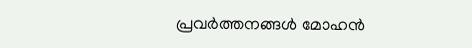പ്രവര്‍ത്തനങ്ങള്‍ മോഹന്‍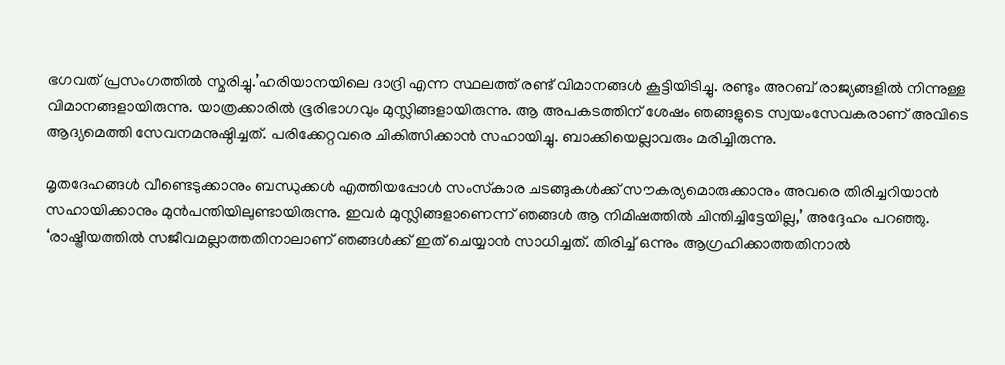ഭഗവത് പ്രസംഗത്തില്‍ സ്മരിച്ചു.’ഹരിയാനയിലെ ദാദ്രി എന്ന സ്ഥലത്ത് രണ്ട് വിമാനങ്ങള്‍ കൂട്ടിയിടിച്ചു. രണ്ടും അറബ് രാജ്യങ്ങളില്‍ നിന്നുള്ള വിമാനങ്ങളായിരുന്നു. യാത്രക്കാരില്‍ ഭൂരിഭാഗവും മുസ്ലിങ്ങളായിരുന്നു. ആ അപകടത്തിന് ശേഷം ഞങ്ങളുടെ സ്വയംസേവകരാണ് അവിടെ ആദ്യമെത്തി സേവനമനുഷ്ഠിച്ചത്. പരിക്കേറ്റവരെ ചികിത്സിക്കാന്‍ സഹായിച്ചു. ബാക്കിയെല്ലാവരും മരിച്ചിരുന്നു.

മൃതദേഹങ്ങള്‍ വീണ്ടെടുക്കാനും ബന്ധുക്കള്‍ എത്തിയപ്പോള്‍ സംസ്‌കാര ചടങ്ങുകള്‍ക്ക് സൗകര്യമൊരുക്കാനും അവരെ തിരിച്ചറിയാന്‍ സഹായിക്കാനും മുന്‍പന്തിയിലുണ്ടായിരുന്നു. ഇവര്‍ മുസ്ലിങ്ങളാണെന്ന് ഞങ്ങള്‍ ആ നിമിഷത്തില്‍ ചിന്തിച്ചിട്ടേയില്ല,’ അദ്ദേഹം പറഞ്ഞു. ‘രാഷ്ട്രീയത്തില്‍ സജീവമല്ലാത്തതിനാലാണ് ഞങ്ങള്‍ക്ക് ഇത് ചെയ്യാന്‍ സാധിച്ചത്. തിരിച്ച് ഒന്നും ആഗ്രഹിക്കാത്തതിനാല്‍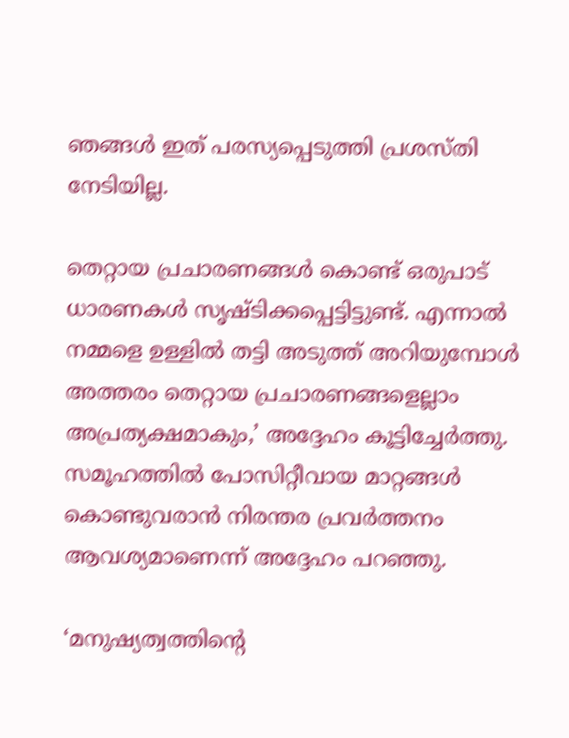ഞങ്ങള്‍ ഇത് പരസ്യപ്പെടുത്തി പ്രശസ്തി നേടിയില്ല.

തെറ്റായ പ്രചാരണങ്ങള്‍ കൊണ്ട് ഒരുപാട് ധാരണകള്‍ സൃഷ്ടിക്കപ്പെട്ടിട്ടുണ്ട്. എന്നാല്‍ നമ്മളെ ഉള്ളില്‍ തട്ടി അടുത്ത് അറിയുമ്പോള്‍ അത്തരം തെറ്റായ പ്രചാരണങ്ങളെല്ലാം അപ്രത്യക്ഷമാകും,’ അദ്ദേഹം കൂട്ടിച്ചേര്‍ത്തു. സമൂഹത്തില്‍ പോസിറ്റീവായ മാറ്റങ്ങള്‍ കൊണ്ടുവരാന്‍ നിരന്തര പ്രവര്‍ത്തനം ആവശ്യമാണെന്ന് അദ്ദേഹം പറഞ്ഞു.

‘മനുഷ്യത്വത്തിന്റെ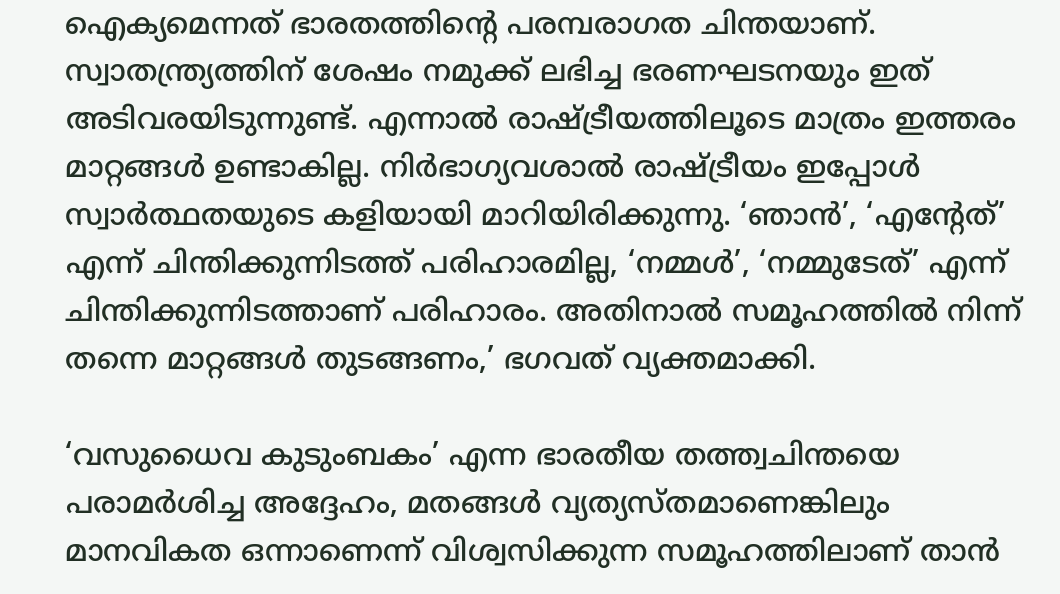ഐക്യമെന്നത് ഭാരതത്തിന്റെ പരമ്പരാഗത ചിന്തയാണ്. സ്വാതന്ത്ര്യത്തിന് ശേഷം നമുക്ക് ലഭിച്ച ഭരണഘടനയും ഇത് അടിവരയിടുന്നുണ്ട്. എന്നാല്‍ രാഷ്ട്രീയത്തിലൂടെ മാത്രം ഇത്തരം മാറ്റങ്ങള്‍ ഉണ്ടാകില്ല. നിര്‍ഭാഗ്യവശാല്‍ രാഷ്ട്രീയം ഇപ്പോള്‍ സ്വാര്‍ത്ഥതയുടെ കളിയായി മാറിയിരിക്കുന്നു. ‘ഞാന്‍’, ‘എന്റേത്’ എന്ന് ചിന്തിക്കുന്നിടത്ത് പരിഹാരമില്ല, ‘നമ്മള്‍’, ‘നമ്മുടേത്’ എന്ന് ചിന്തിക്കുന്നിടത്താണ് പരിഹാരം. അതിനാല്‍ സമൂഹത്തില്‍ നിന്ന് തന്നെ മാറ്റങ്ങള്‍ തുടങ്ങണം,’ ഭഗവത് വ്യക്തമാക്കി.

‘വസുധൈവ കുടുംബകം’ എന്ന ഭാരതീയ തത്ത്വചിന്തയെ പരാമര്‍ശിച്ച അദ്ദേഹം, മതങ്ങള്‍ വ്യത്യസ്തമാണെങ്കിലും മാനവികത ഒന്നാണെന്ന് വിശ്വസിക്കുന്ന സമൂഹത്തിലാണ് താന്‍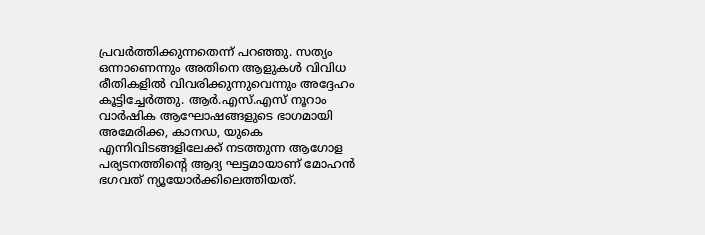പ്രവര്‍ത്തിക്കുന്നതെന്ന് പറഞ്ഞു. സത്യം ഒന്നാണെന്നും അതിനെ ആളുകള്‍ വിവിധ രീതികളില്‍ വിവരിക്കുന്നുവെന്നും അദ്ദേഹം കൂട്ടിച്ചേര്‍ത്തു. ആര്‍.എസ്.എസ് നൂറാം വാര്‍ഷിക ആഘോഷങ്ങളുടെ ഭാഗമായി അമേരിക്ക, കാനഡ, യുകെ എന്നിവിടങ്ങളിലേക്ക് നടത്തുന്ന ആഗോള പര്യടനത്തിന്റെ ആദ്യ ഘട്ടമായാണ് മോഹന്‍ ഭഗവത് ന്യൂയോര്‍ക്കിലെത്തിയത്.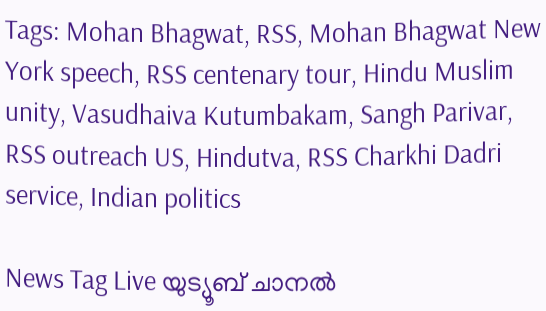Tags: Mohan Bhagwat, RSS, Mohan Bhagwat New York speech, RSS centenary tour, Hindu Muslim unity, Vasudhaiva Kutumbakam, Sangh Parivar, RSS outreach US, Hindutva, RSS Charkhi Dadri service, Indian politics

News Tag Live യുട്യൂബ് ചാനല്‍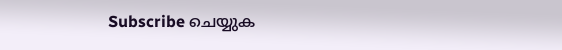Subscribe ചെയ്യുക